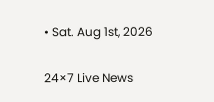• Sat. Aug 1st, 2026

24×7 Live News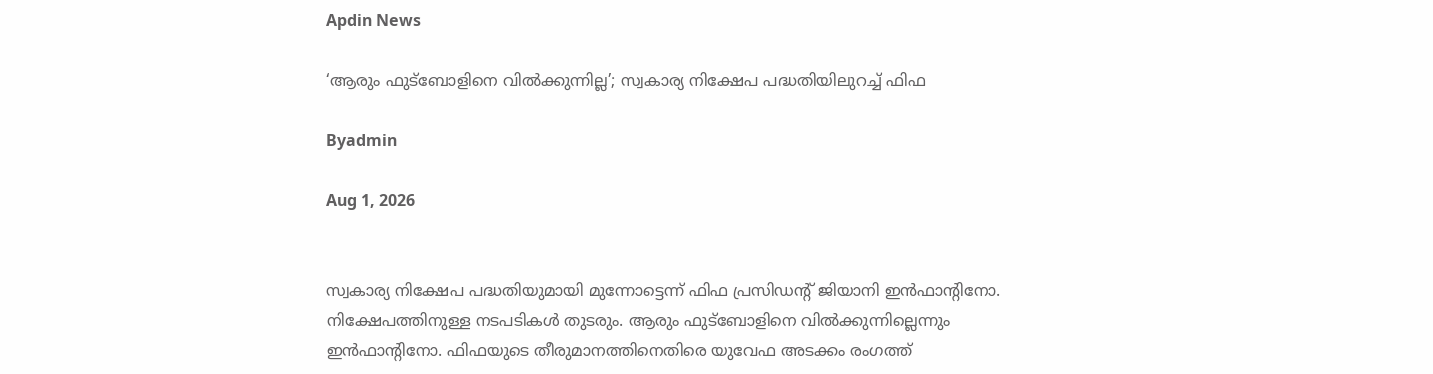Apdin News

‘ആരും ഫുട്ബോളിനെ വിൽക്കുന്നില്ല’; സ്വകാര്യ നിക്ഷേപ പദ്ധതിയിലുറച്ച് ഫിഫ

Byadmin

Aug 1, 2026


സ്വകാര്യ നിക്ഷേപ പദ്ധതിയുമായി മുന്നോട്ടെന്ന് ഫിഫ പ്രസിഡന്റ് ജിയാനി ഇൻഫാന്റിനോ. നിക്ഷേപത്തിനുള്ള നടപടികൾ തുടരും. ആരും ഫുട്ബോളിനെ വിൽക്കുന്നില്ലെന്നും ഇൻഫാന്റിനോ. ഫിഫയുടെ തീരുമാനത്തിനെതിരെ യുവേഫ അടക്കം രംഗത്ത്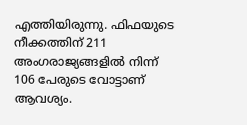എത്തിയിരുന്നു. ഫിഫയുടെ നീക്കത്തിന് 211 അംഗരാജ്യങ്ങളിൽ നിന്ന് 106 പേരുടെ വോട്ടാണ് ആവശ്യം.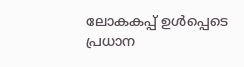ലോകകപ്പ് ഉൾപ്പെടെ പ്രധാന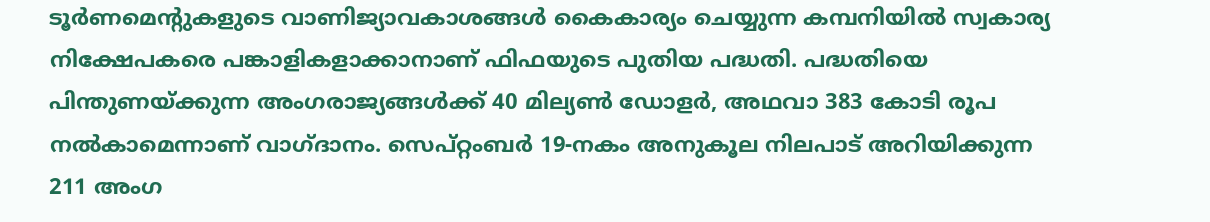ടൂർണമെന്റുകളുടെ വാണിജ്യാവകാശങ്ങൾ കൈകാര്യം ചെയ്യുന്ന കമ്പനിയിൽ സ്വകാര്യ നിക്ഷേപകരെ പങ്കാളികളാക്കാനാണ് ഫിഫയുടെ പുതിയ പദ്ധതി. പദ്ധതിയെ പിന്തുണയ്ക്കുന്ന അംഗരാജ്യങ്ങൾക്ക് 40 മില്യൺ ഡോളർ, അഥവാ 383 കോടി രൂപ നൽകാമെന്നാണ് വാഗ്ദാനം. സെപ്റ്റംബർ 19-നകം അനുകൂല നിലപാട് അറിയിക്കുന്ന 211 അംഗ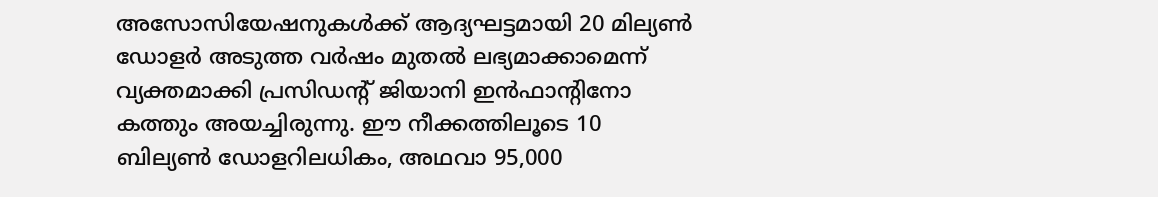അസോസിയേഷനുകൾക്ക് ആദ്യഘട്ടമായി 20 മില്യൺ ഡോളർ അടുത്ത വർഷം മുതൽ ലഭ്യമാക്കാമെന്ന് വ്യക്തമാക്കി പ്രസിഡന്റ് ജിയാനി ഇൻഫാന്റിനോ കത്തും അയച്ചിരുന്നു. ഈ നീക്കത്തിലൂടെ 10 ബില്യൺ ഡോളറിലധികം, അഥവാ 95,000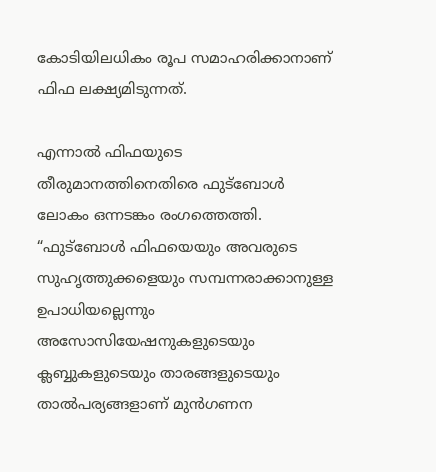കോടിയിലധികം രൂപ സമാഹരിക്കാനാണ് ഫിഫ ലക്ഷ്യമിടുന്നത്.

എന്നാൽ ഫിഫയുടെ തീരുമാനത്തിനെതിരെ ഫുട്ബോൾ ലോകം ഒന്നടങ്കം രംഗത്തെത്തി. “ഫുട്ബോൾ ഫിഫയെയും അവരുടെ സുഹൃത്തുക്കളെയും സമ്പന്നരാക്കാനുള്ള ഉപാധിയല്ലെന്നും അസോസിയേഷനുകളുടെയും ക്ലബ്ബുകളുടെയും താരങ്ങളുടെയും താൽപര്യങ്ങളാണ് മുൻഗണന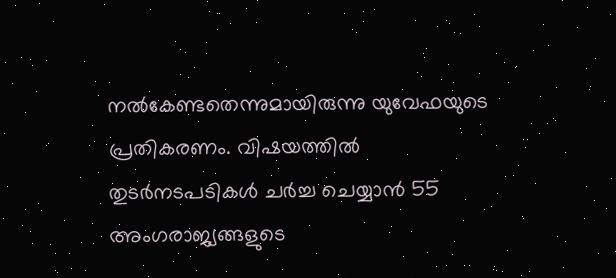നൽകേണ്ടതെന്നുമായിരുന്നു യുവേഫയുടെ പ്രതികരണം. വിഷയത്തിൽ തുടർനടപടികൾ ചർച്ച ചെയ്യാൻ 55 അംഗരാജ്യങ്ങളുടെ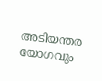അടിയന്തര യോഗവും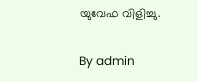യുവേഫ വിളിച്ചു.

By admin